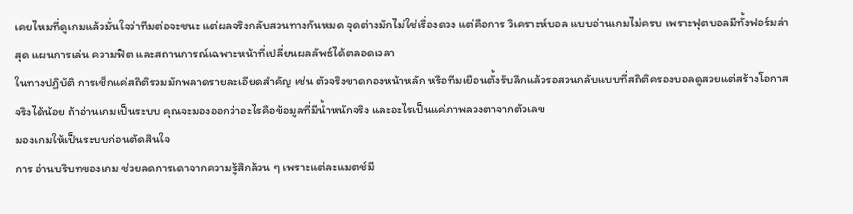เคยไหมที่ดูเกมแล้วมั่นใจว่าทีมต่อจะชนะ แต่ผลจริงกลับสวนทางกันหมด จุดต่างมักไม่ใช่เรื่องดวง แต่คือการ วิเคราะห์บอล แบบอ่านเกมไม่ครบ เพราะฟุตบอลมีทั้งฟอร์มล่าสุด แผนการเล่น ความฟิต และสถานการณ์เฉพาะหน้าที่เปลี่ยนผลลัพธ์ได้ตลอดเวลา
ในทางปฏิบัติ การเช็กแค่สถิติรวมมักพลาดรายละเอียดสำคัญ เช่น ตัวจริงขาดกองหน้าหลัก หรือทีมเยือนตั้งรับลึกแล้วรอสวนกลับแบบที่สถิติครองบอลดูสวยแต่สร้างโอกาสจริงได้น้อย ถ้าอ่านเกมเป็นระบบ คุณจะมองออกว่าอะไรคือข้อมูลที่มีน้ำหนักจริง และอะไรเป็นแค่ภาพลวงตาจากตัวเลข
มองเกมให้เป็นระบบก่อนตัดสินใจ
การ อ่านบริบทของเกม ช่วยลดการเดาจากความรู้สึกล้วน ๆ เพราะแต่ละแมตช์มี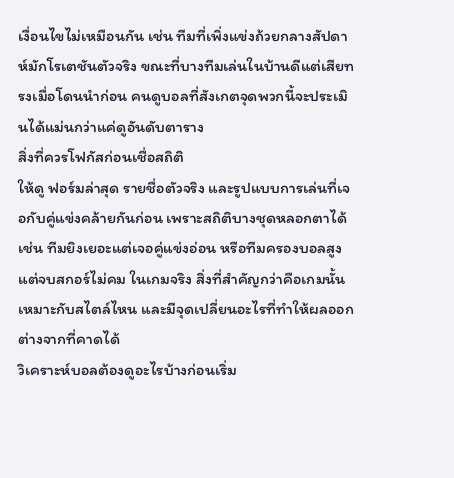เงื่อนไขไม่เหมือนกัน เช่น ทีมที่เพิ่งแข่งถ้วยกลางสัปดาห์มักโรเตชันตัวจริง ขณะที่บางทีมเล่นในบ้านดีแต่เสียทรงเมื่อโดนนำก่อน คนดูบอลที่สังเกตจุดพวกนี้จะประเมินได้แม่นกว่าแค่ดูอันดับตาราง
สิ่งที่ควรโฟกัสก่อนเชื่อสถิติ
ให้ดู ฟอร์มล่าสุด รายชื่อตัวจริง และรูปแบบการเล่นที่เจอกับคู่แข่งคล้ายกันก่อน เพราะสถิติบางชุดหลอกตาได้ เช่น ทีมยิงเยอะแต่เจอคู่แข่งอ่อน หรือทีมครองบอลสูงแต่จบสกอร์ไม่คม ในเกมจริง สิ่งที่สำคัญกว่าคือเกมนั้นเหมาะกับสไตล์ไหน และมีจุดเปลี่ยนอะไรที่ทำให้ผลออกต่างจากที่คาดได้
วิเคราะห์บอลต้องดูอะไรบ้างก่อนเริ่ม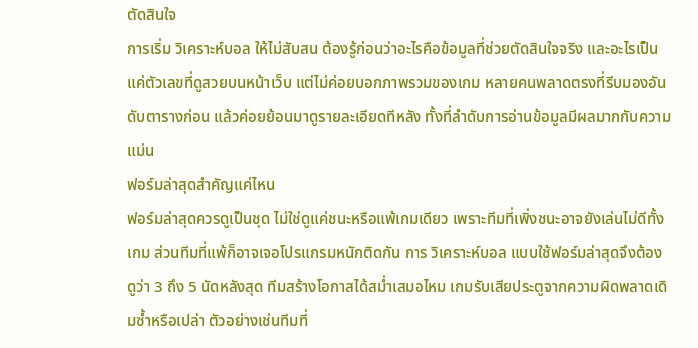ตัดสินใจ
การเริ่ม วิเคราะห์บอล ให้ไม่สับสน ต้องรู้ก่อนว่าอะไรคือข้อมูลที่ช่วยตัดสินใจจริง และอะไรเป็นแค่ตัวเลขที่ดูสวยบนหน้าเว็บ แต่ไม่ค่อยบอกภาพรวมของเกม หลายคนพลาดตรงที่รีบมองอันดับตารางก่อน แล้วค่อยย้อนมาดูรายละเอียดทีหลัง ทั้งที่ลำดับการอ่านข้อมูลมีผลมากกับความแม่น
ฟอร์มล่าสุดสำคัญแค่ไหน
ฟอร์มล่าสุดควรดูเป็นชุด ไม่ใช่ดูแค่ชนะหรือแพ้เกมเดียว เพราะทีมที่เพิ่งชนะอาจยังเล่นไม่ดีทั้งเกม ส่วนทีมที่แพ้ก็อาจเจอโปรแกรมหนักติดกัน การ วิเคราะห์บอล แบบใช้ฟอร์มล่าสุดจึงต้องดูว่า 3 ถึง 5 นัดหลังสุด ทีมสร้างโอกาสได้สม่ำเสมอไหม เกมรับเสียประตูจากความผิดพลาดเดิมซ้ำหรือเปล่า ตัวอย่างเช่นทีมที่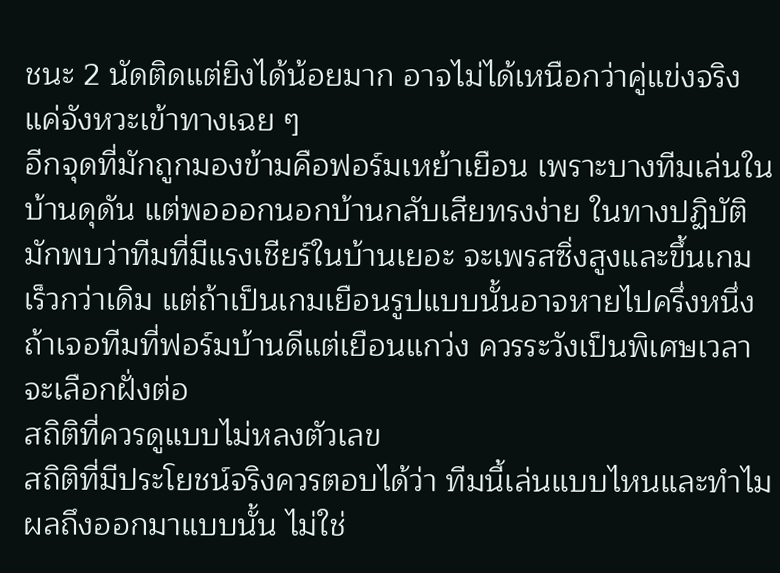ชนะ 2 นัดติดแต่ยิงได้น้อยมาก อาจไม่ได้เหนือกว่าคู่แข่งจริง แค่จังหวะเข้าทางเฉย ๆ
อีกจุดที่มักถูกมองข้ามคือฟอร์มเหย้าเยือน เพราะบางทีมเล่นในบ้านดุดัน แต่พอออกนอกบ้านกลับเสียทรงง่าย ในทางปฏิบัติมักพบว่าทีมที่มีแรงเชียร์ในบ้านเยอะ จะเพรสซิ่งสูงและขึ้นเกมเร็วกว่าเดิม แต่ถ้าเป็นเกมเยือนรูปแบบนั้นอาจหายไปครึ่งหนึ่ง ถ้าเจอทีมที่ฟอร์มบ้านดีแต่เยือนแกว่ง ควรระวังเป็นพิเศษเวลาจะเลือกฝั่งต่อ
สถิติที่ควรดูแบบไม่หลงตัวเลข
สถิติที่มีประโยชน์จริงควรตอบได้ว่า ทีมนี้เล่นแบบไหนและทำไมผลถึงออกมาแบบนั้น ไม่ใช่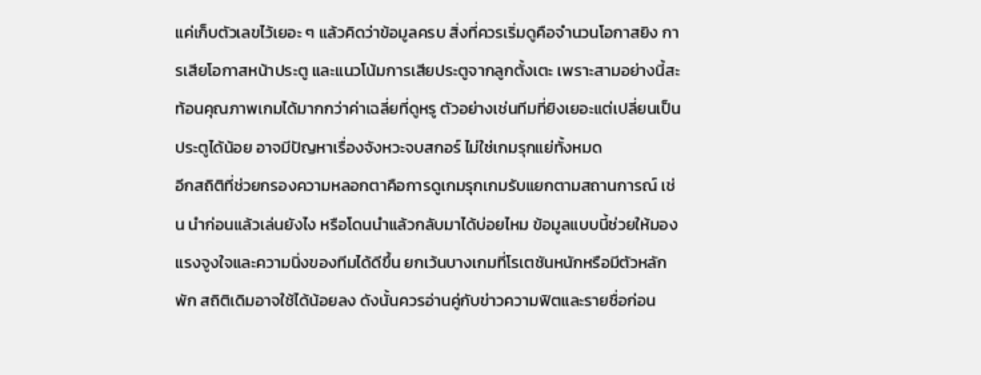แค่เก็บตัวเลขไว้เยอะ ๆ แล้วคิดว่าข้อมูลครบ สิ่งที่ควรเริ่มดูคือจำนวนโอกาสยิง การเสียโอกาสหน้าประตู และแนวโน้มการเสียประตูจากลูกตั้งเตะ เพราะสามอย่างนี้สะท้อนคุณภาพเกมได้มากกว่าค่าเฉลี่ยที่ดูหรู ตัวอย่างเช่นทีมที่ยิงเยอะแต่เปลี่ยนเป็นประตูได้น้อย อาจมีปัญหาเรื่องจังหวะจบสกอร์ ไม่ใช่เกมรุกแย่ทั้งหมด
อีกสถิติที่ช่วยกรองความหลอกตาคือการดูเกมรุกเกมรับแยกตามสถานการณ์ เช่น นำก่อนแล้วเล่นยังไง หรือโดนนำแล้วกลับมาได้บ่อยไหม ข้อมูลแบบนี้ช่วยให้มองแรงจูงใจและความนิ่งของทีมได้ดีขึ้น ยกเว้นบางเกมที่โรเตชันหนักหรือมีตัวหลักพัก สถิติเดิมอาจใช้ได้น้อยลง ดังนั้นควรอ่านคู่กับข่าวความฟิตและรายชื่อก่อน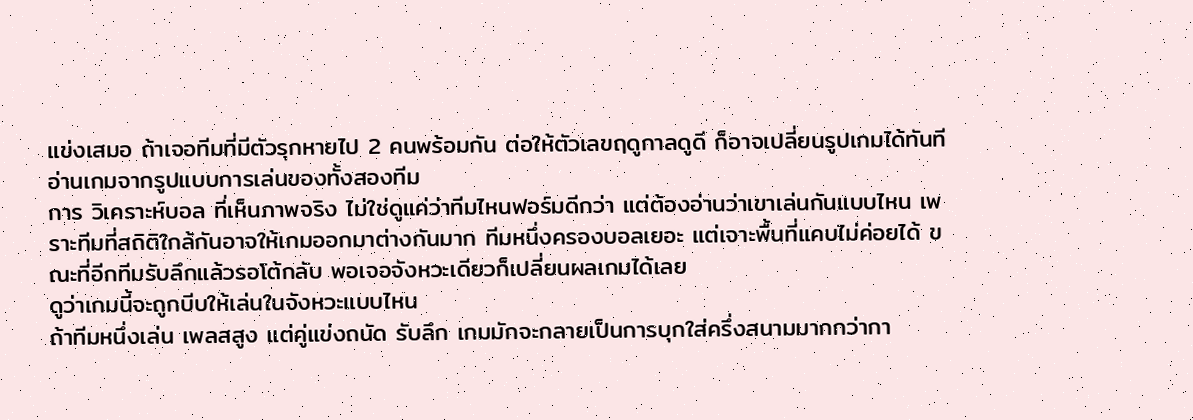แข่งเสมอ ถ้าเจอทีมที่มีตัวรุกหายไป 2 คนพร้อมกัน ต่อให้ตัวเลขฤดูกาลดูดี ก็อาจเปลี่ยนรูปเกมได้ทันที
อ่านเกมจากรูปแบบการเล่นของทั้งสองทีม
การ วิเคราะห์บอล ที่เห็นภาพจริง ไม่ใช่ดูแค่ว่าทีมไหนฟอร์มดีกว่า แต่ต้องอ่านว่าเขาเล่นกันแบบไหน เพราะทีมที่สถิติใกล้กันอาจให้เกมออกมาต่างกันมาก ทีมหนึ่งครองบอลเยอะ แต่เจาะพื้นที่แคบไม่ค่อยได้ ขณะที่อีกทีมรับลึกแล้วรอโต้กลับ พอเจอจังหวะเดียวก็เปลี่ยนผลเกมได้เลย
ดูว่าเกมนี้จะถูกบีบให้เล่นในจังหวะแบบไหน
ถ้าทีมหนึ่งเล่น เพลสสูง แต่คู่แข่งถนัด รับลึก เกมมักจะกลายเป็นการบุกใส่ครึ่งสนามมากกว่ากา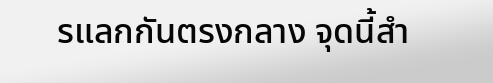รแลกกันตรงกลาง จุดนี้สำ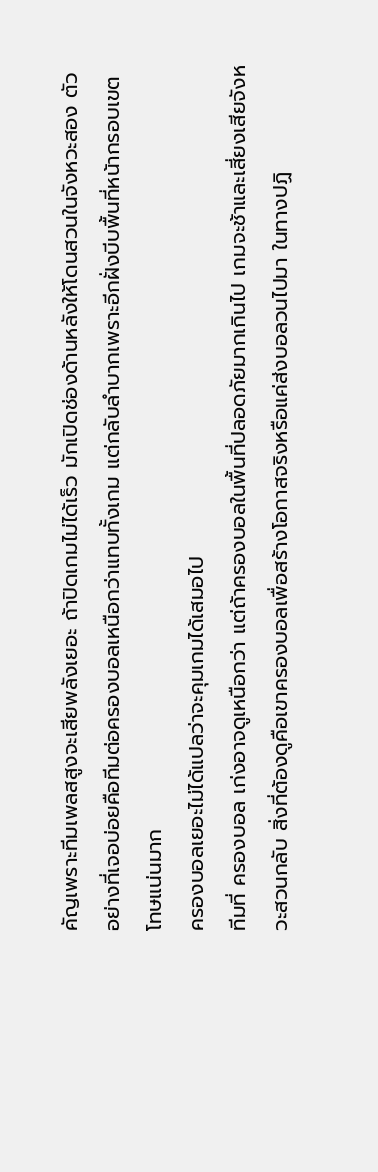คัญเพราะทีมเพลสสูงจะเสียพลังเยอะ ถ้าปิดเกมไม่ได้เร็ว มักเปิดช่องด้านหลังให้โดนสวนในจังหวะสอง ตัวอย่างที่เจอบ่อยคือทีมต่อครองบอลเหนือกว่าแทบทั้งเกม แต่กลับลำบากเพราะอีกฝั่งบีบพื้นที่หน้ากรอบเขตโทษแน่นมาก
ครองบอลเยอะไม่ได้แปลว่าจะคุมเกมได้เสมอไป
ทีมที่ ครองบอล เก่งอาจดูเหนือกว่า แต่ถ้าครองบอลในพื้นที่ปลอดภัยมากเกินไป เกมจะช้าและเสี่ยงเสียจังหวะสวนกลับ สิ่งที่ต้องดูคือเขาครองบอลเพื่อสร้างโอกาสจริงหรือแค่ส่งบอลวนไปมา ในทางปฏิ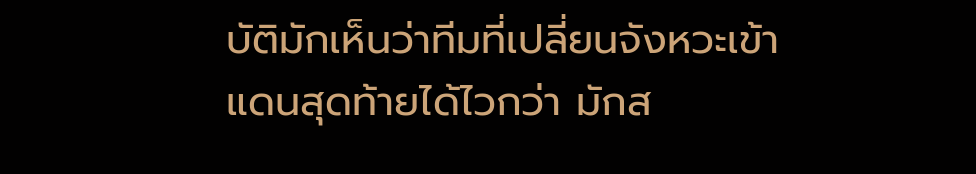บัติมักเห็นว่าทีมที่เปลี่ยนจังหวะเข้าแดนสุดท้ายได้ไวกว่า มักส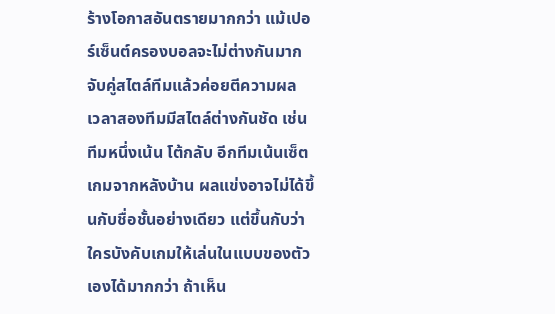ร้างโอกาสอันตรายมากกว่า แม้เปอร์เซ็นต์ครองบอลจะไม่ต่างกันมาก
จับคู่สไตล์ทีมแล้วค่อยตีความผล
เวลาสองทีมมีสไตล์ต่างกันชัด เช่น ทีมหนึ่งเน้น โต้กลับ อีกทีมเน้นเซ็ตเกมจากหลังบ้าน ผลแข่งอาจไม่ได้ขึ้นกับชื่อชั้นอย่างเดียว แต่ขึ้นกับว่าใครบังคับเกมให้เล่นในแบบของตัวเองได้มากกว่า ถ้าเห็น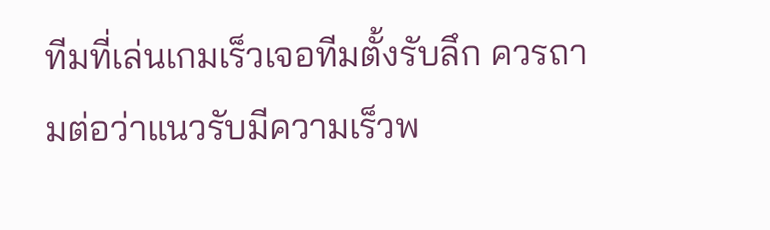ทีมที่เล่นเกมเร็วเจอทีมตั้งรับลึก ควรถามต่อว่าแนวรับมีความเร็วพ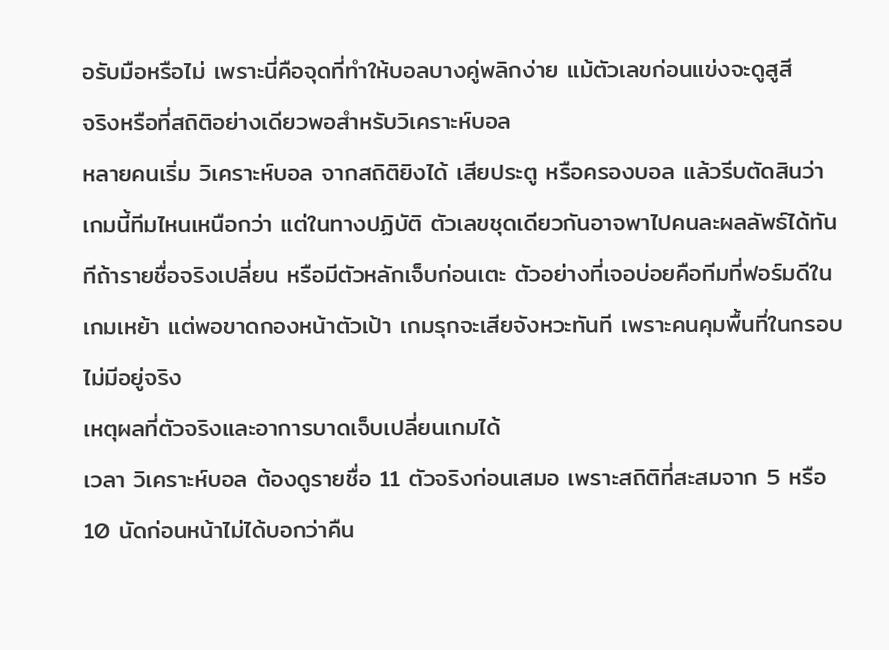อรับมือหรือไม่ เพราะนี่คือจุดที่ทำให้บอลบางคู่พลิกง่าย แม้ตัวเลขก่อนแข่งจะดูสูสี
จริงหรือที่สถิติอย่างเดียวพอสำหรับวิเคราะห์บอล
หลายคนเริ่ม วิเคราะห์บอล จากสถิติยิงได้ เสียประตู หรือครองบอล แล้วรีบตัดสินว่าเกมนี้ทีมไหนเหนือกว่า แต่ในทางปฏิบัติ ตัวเลขชุดเดียวกันอาจพาไปคนละผลลัพธ์ได้ทันทีถ้ารายชื่อจริงเปลี่ยน หรือมีตัวหลักเจ็บก่อนเตะ ตัวอย่างที่เจอบ่อยคือทีมที่ฟอร์มดีในเกมเหย้า แต่พอขาดกองหน้าตัวเป้า เกมรุกจะเสียจังหวะทันที เพราะคนคุมพื้นที่ในกรอบไม่มีอยู่จริง
เหตุผลที่ตัวจริงและอาการบาดเจ็บเปลี่ยนเกมได้
เวลา วิเคราะห์บอล ต้องดูรายชื่อ 11 ตัวจริงก่อนเสมอ เพราะสถิติที่สะสมจาก 5 หรือ 10 นัดก่อนหน้าไม่ได้บอกว่าคืน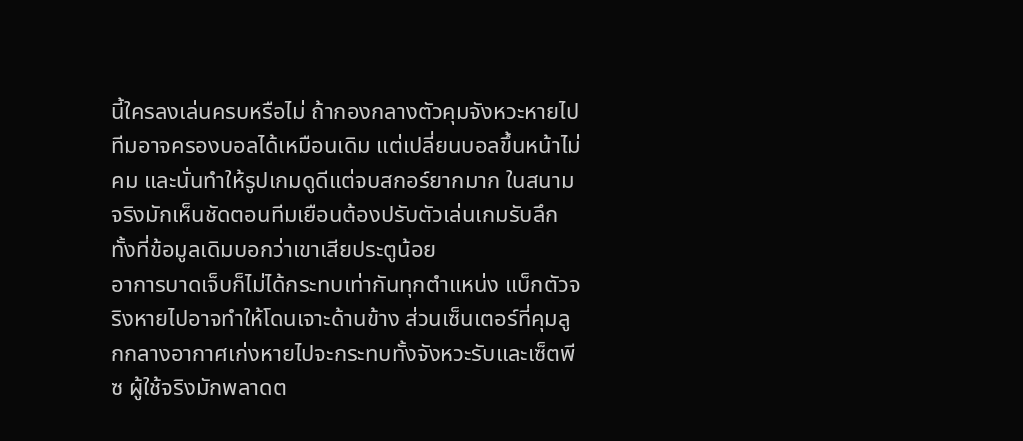นี้ใครลงเล่นครบหรือไม่ ถ้ากองกลางตัวคุมจังหวะหายไป ทีมอาจครองบอลได้เหมือนเดิม แต่เปลี่ยนบอลขึ้นหน้าไม่คม และนั่นทำให้รูปเกมดูดีแต่จบสกอร์ยากมาก ในสนามจริงมักเห็นชัดตอนทีมเยือนต้องปรับตัวเล่นเกมรับลึก ทั้งที่ข้อมูลเดิมบอกว่าเขาเสียประตูน้อย
อาการบาดเจ็บก็ไม่ได้กระทบเท่ากันทุกตำแหน่ง แบ็กตัวจริงหายไปอาจทำให้โดนเจาะด้านข้าง ส่วนเซ็นเตอร์ที่คุมลูกกลางอากาศเก่งหายไปจะกระทบทั้งจังหวะรับและเซ็ตพีซ ผู้ใช้จริงมักพลาดต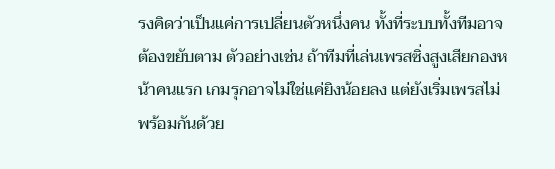รงคิดว่าเป็นแค่การเปลี่ยนตัวหนึ่งคน ทั้งที่ระบบทั้งทีมอาจต้องขยับตาม ตัวอย่างเช่น ถ้าทีมที่เล่นเพรสซิ่งสูงเสียกองหน้าคนแรก เกมรุกอาจไม่ใช่แค่ยิงน้อยลง แต่ยังเริ่มเพรสไม่พร้อมกันด้วย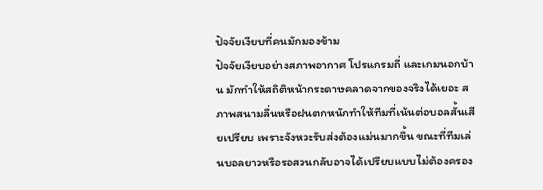ปัจจัยเงียบที่คนมักมองข้าม
ปัจจัยเงียบอย่างสภาพอากาศ โปรแกรมถี่ และเกมนอกบ้าน มักทำให้สถิติหน้ากระดาษคลาดจากของจริงได้เยอะ สภาพสนามลื่นหรือฝนตกหนักทำให้ทีมที่เน้นต่อบอลสั้นเสียเปรียบ เพราะจังหวะรับส่งต้องแม่นมากขึ้น ขณะที่ทีมเล่นบอลยาวหรือรอสวนกลับอาจได้เปรียบแบบไม่ต้องครอง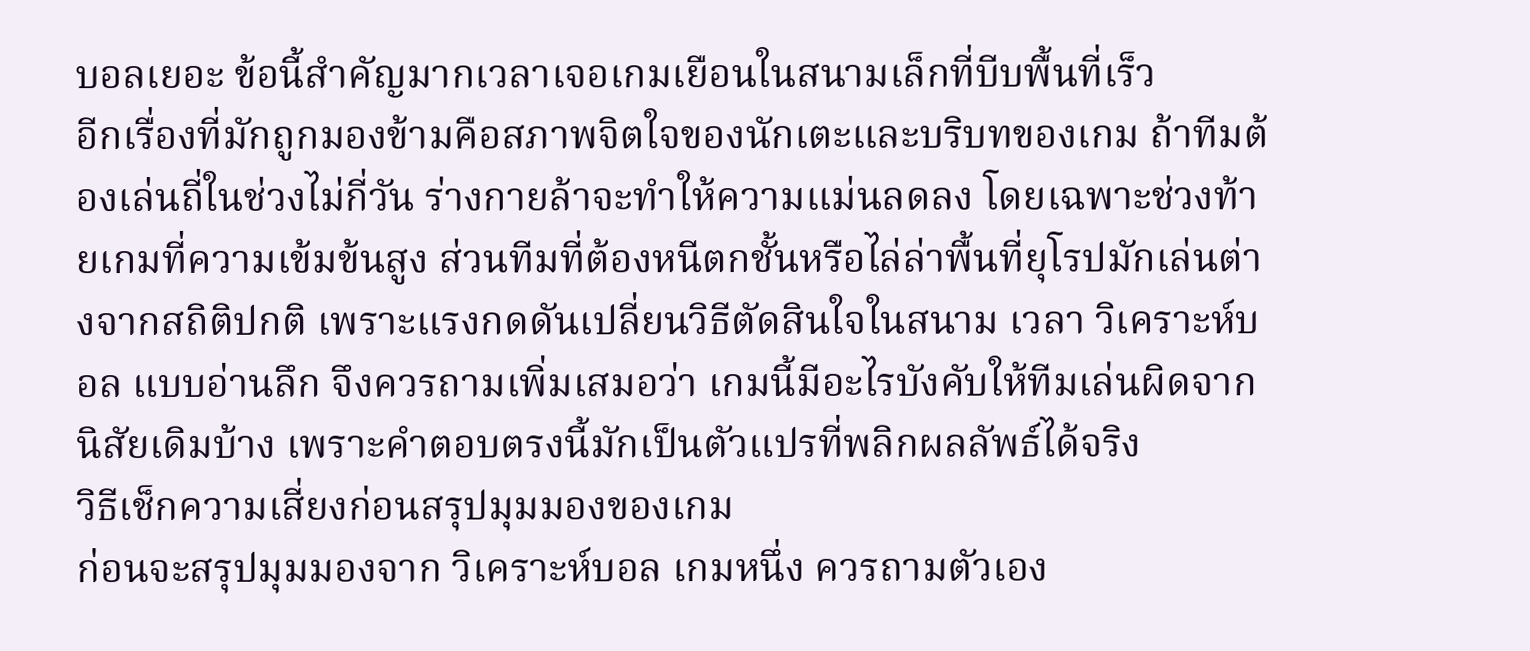บอลเยอะ ข้อนี้สำคัญมากเวลาเจอเกมเยือนในสนามเล็กที่บีบพื้นที่เร็ว
อีกเรื่องที่มักถูกมองข้ามคือสภาพจิตใจของนักเตะและบริบทของเกม ถ้าทีมต้องเล่นถี่ในช่วงไม่กี่วัน ร่างกายล้าจะทำให้ความแม่นลดลง โดยเฉพาะช่วงท้ายเกมที่ความเข้มข้นสูง ส่วนทีมที่ต้องหนีตกชั้นหรือไล่ล่าพื้นที่ยุโรปมักเล่นต่างจากสถิติปกติ เพราะแรงกดดันเปลี่ยนวิธีตัดสินใจในสนาม เวลา วิเคราะห์บอล แบบอ่านลึก จึงควรถามเพิ่มเสมอว่า เกมนี้มีอะไรบังคับให้ทีมเล่นผิดจากนิสัยเดิมบ้าง เพราะคำตอบตรงนี้มักเป็นตัวแปรที่พลิกผลลัพธ์ได้จริง
วิธีเช็กความเสี่ยงก่อนสรุปมุมมองของเกม
ก่อนจะสรุปมุมมองจาก วิเคราะห์บอล เกมหนึ่ง ควรถามตัวเอง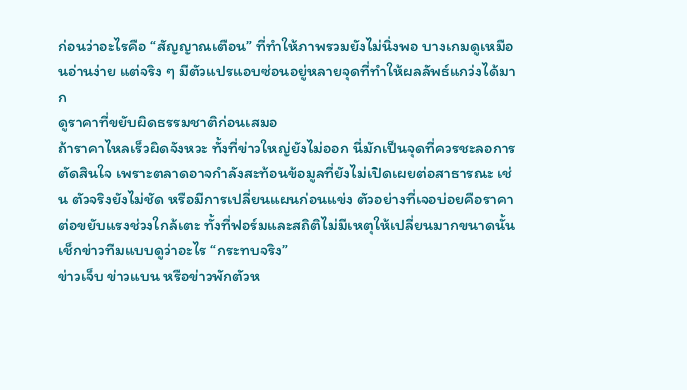ก่อนว่าอะไรคือ “สัญญาณเตือน” ที่ทำให้ภาพรวมยังไม่นิ่งพอ บางเกมดูเหมือนอ่านง่าย แต่จริง ๆ มีตัวแปรแอบซ่อนอยู่หลายจุดที่ทำให้ผลลัพธ์แกว่งได้มาก
ดูราคาที่ขยับผิดธรรมชาติก่อนเสมอ
ถ้าราคาไหลเร็วผิดจังหวะ ทั้งที่ข่าวใหญ่ยังไม่ออก นี่มักเป็นจุดที่ควรชะลอการตัดสินใจ เพราะตลาดอาจกำลังสะท้อนข้อมูลที่ยังไม่เปิดเผยต่อสาธารณะ เช่น ตัวจริงยังไม่ชัด หรือมีการเปลี่ยนแผนก่อนแข่ง ตัวอย่างที่เจอบ่อยคือราคาต่อขยับแรงช่วงใกล้เตะ ทั้งที่ฟอร์มและสถิติไม่มีเหตุให้เปลี่ยนมากขนาดนั้น
เช็กข่าวทีมแบบดูว่าอะไร “กระทบจริง”
ข่าวเจ็บ ข่าวแบน หรือข่าวพักตัวห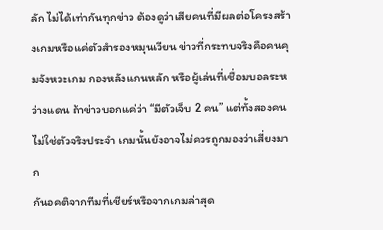ลัก ไม่ได้เท่ากันทุกข่าว ต้องดูว่าเสียคนที่มีผลต่อโครงสร้างเกมหรือแค่ตัวสำรองหมุนเวียน ข่าวที่กระทบจริงคือคนคุมจังหวะเกม กองหลังแกนหลัก หรือผู้เล่นที่เชื่อมบอลระหว่างแดน ถ้าข่าวบอกแค่ว่า “มีตัวเจ็บ 2 คน” แต่ทั้งสองคนไม่ใช่ตัวจริงประจำ เกมนั้นยังอาจไม่ควรถูกมองว่าเสี่ยงมาก
กันอคติจากทีมที่เชียร์หรือจากเกมล่าสุด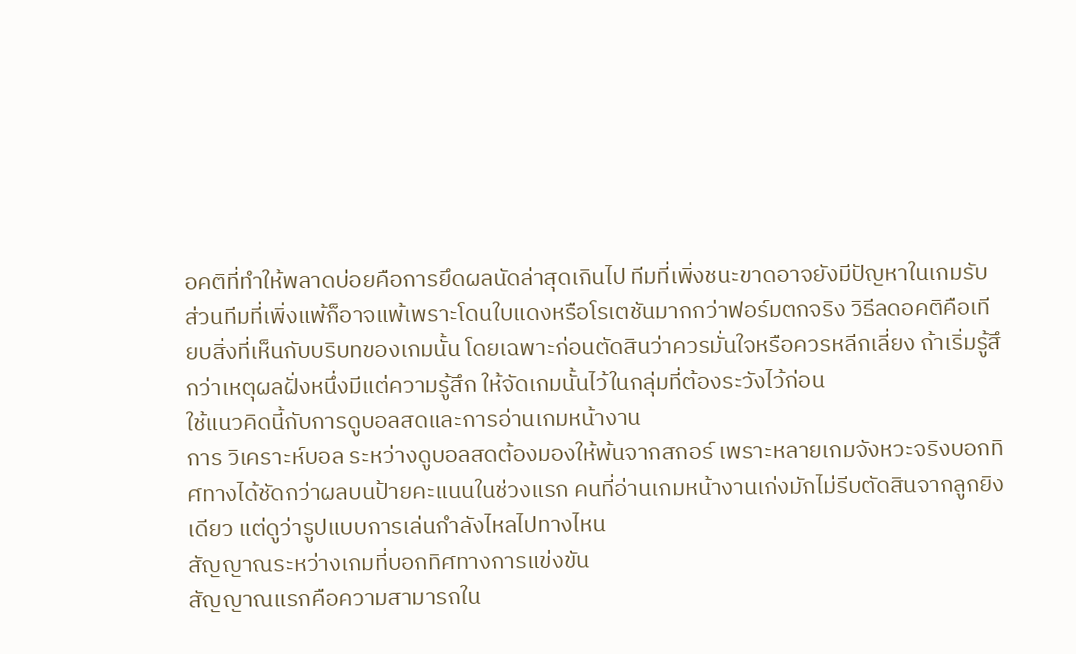อคติที่ทำให้พลาดบ่อยคือการยึดผลนัดล่าสุดเกินไป ทีมที่เพิ่งชนะขาดอาจยังมีปัญหาในเกมรับ ส่วนทีมที่เพิ่งแพ้ก็อาจแพ้เพราะโดนใบแดงหรือโรเตชันมากกว่าฟอร์มตกจริง วิธีลดอคติคือเทียบสิ่งที่เห็นกับบริบทของเกมนั้น โดยเฉพาะก่อนตัดสินว่าควรมั่นใจหรือควรหลีกเลี่ยง ถ้าเริ่มรู้สึกว่าเหตุผลฝั่งหนึ่งมีแต่ความรู้สึก ให้จัดเกมนั้นไว้ในกลุ่มที่ต้องระวังไว้ก่อน
ใช้แนวคิดนี้กับการดูบอลสดและการอ่านเกมหน้างาน
การ วิเคราะห์บอล ระหว่างดูบอลสดต้องมองให้พ้นจากสกอร์ เพราะหลายเกมจังหวะจริงบอกทิศทางได้ชัดกว่าผลบนป้ายคะแนนในช่วงแรก คนที่อ่านเกมหน้างานเก่งมักไม่รีบตัดสินจากลูกยิงเดียว แต่ดูว่ารูปแบบการเล่นกำลังไหลไปทางไหน
สัญญาณระหว่างเกมที่บอกทิศทางการแข่งขัน
สัญญาณแรกคือความสามารถใน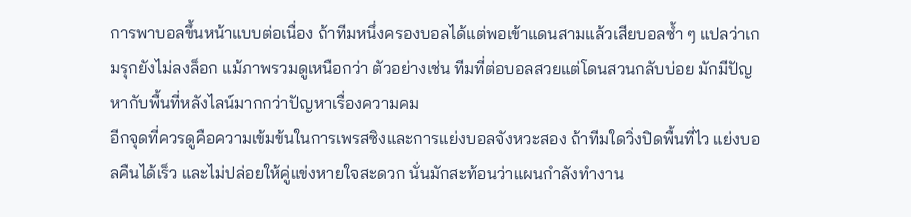การพาบอลขึ้นหน้าแบบต่อเนื่อง ถ้าทีมหนึ่งครองบอลได้แต่พอเข้าแดนสามแล้วเสียบอลซ้ำ ๆ แปลว่าเกมรุกยังไม่ลงล็อก แม้ภาพรวมดูเหนือกว่า ตัวอย่างเช่น ทีมที่ต่อบอลสวยแต่โดนสวนกลับบ่อย มักมีปัญหากับพื้นที่หลังไลน์มากกว่าปัญหาเรื่องความคม
อีกจุดที่ควรดูคือความเข้มข้นในการเพรสซิงและการแย่งบอลจังหวะสอง ถ้าทีมใดวิ่งปิดพื้นที่ไว แย่งบอลคืนได้เร็ว และไม่ปล่อยให้คู่แข่งหายใจสะดวก นั่นมักสะท้อนว่าแผนกำลังทำงาน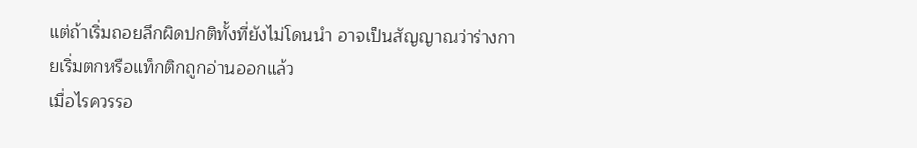แต่ถ้าเริ่มถอยลึกผิดปกติทั้งที่ยังไม่โดนนำ อาจเป็นสัญญาณว่าร่างกายเริ่มตกหรือแท็กติกถูกอ่านออกแล้ว
เมื่อไรควรรอ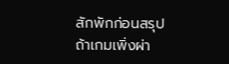สักพักก่อนสรุป
ถ้าเกมเพิ่งผ่า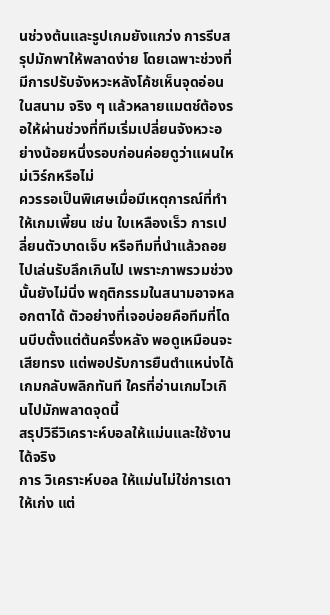นช่วงต้นและรูปเกมยังแกว่ง การรีบสรุปมักพาให้พลาดง่าย โดยเฉพาะช่วงที่มีการปรับจังหวะหลังโค้ชเห็นจุดอ่อนในสนาม จริง ๆ แล้วหลายแมตช์ต้องรอให้ผ่านช่วงที่ทีมเริ่มเปลี่ยนจังหวะอย่างน้อยหนึ่งรอบก่อนค่อยดูว่าแผนใหม่เวิร์กหรือไม่
ควรรอเป็นพิเศษเมื่อมีเหตุการณ์ที่ทำให้เกมเพี้ยน เช่น ใบเหลืองเร็ว การเปลี่ยนตัวบาดเจ็บ หรือทีมที่นำแล้วถอยไปเล่นรับลึกเกินไป เพราะภาพรวมช่วงนั้นยังไม่นิ่ง พฤติกรรมในสนามอาจหลอกตาได้ ตัวอย่างที่เจอบ่อยคือทีมที่โดนบีบตั้งแต่ต้นครึ่งหลัง พอดูเหมือนจะเสียทรง แต่พอปรับการยืนตำแหน่งได้ เกมกลับพลิกทันที ใครที่อ่านเกมไวเกินไปมักพลาดจุดนี้
สรุปวิธีวิเคราะห์บอลให้แม่นและใช้งานได้จริง
การ วิเคราะห์บอล ให้แม่นไม่ใช่การเดาให้เก่ง แต่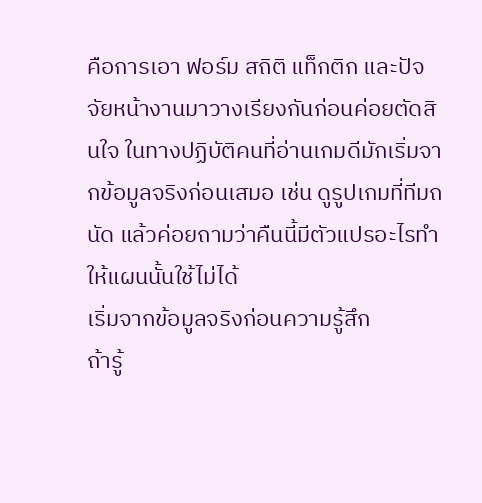คือการเอา ฟอร์ม สถิติ แท็กติก และปัจจัยหน้างานมาวางเรียงกันก่อนค่อยตัดสินใจ ในทางปฏิบัติคนที่อ่านเกมดีมักเริ่มจากข้อมูลจริงก่อนเสมอ เช่น ดูรูปเกมที่ทีมถนัด แล้วค่อยถามว่าคืนนี้มีตัวแปรอะไรทำให้แผนนั้นใช้ไม่ได้
เริ่มจากข้อมูลจริงก่อนความรู้สึก
ถ้ารู้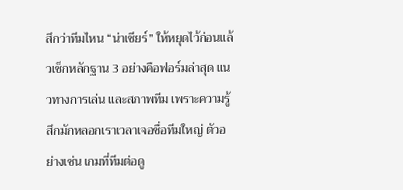สึกว่าทีมไหน “น่าเชียร์” ให้หยุดไว้ก่อนแล้วเช็กหลักฐาน 3 อย่างคือฟอร์มล่าสุด แนวทางการเล่น และสภาพทีม เพราะความรู้สึกมักหลอกเราเวลาเจอชื่อทีมใหญ่ ตัวอย่างเช่น เกมที่ทีมต่อดู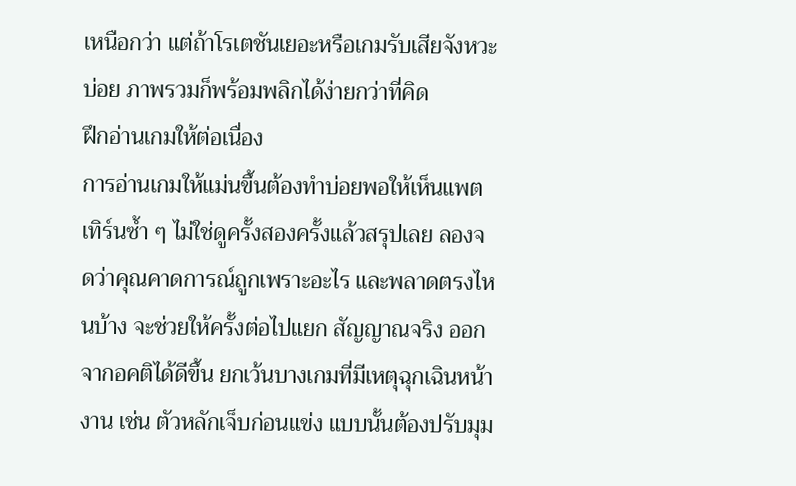เหนือกว่า แต่ถ้าโรเตชันเยอะหรือเกมรับเสียจังหวะบ่อย ภาพรวมก็พร้อมพลิกได้ง่ายกว่าที่คิด
ฝึกอ่านเกมให้ต่อเนื่อง
การอ่านเกมให้แม่นขึ้นต้องทำบ่อยพอให้เห็นแพตเทิร์นซ้ำ ๆ ไม่ใช่ดูครั้งสองครั้งแล้วสรุปเลย ลองจดว่าคุณคาดการณ์ถูกเพราะอะไร และพลาดตรงไหนบ้าง จะช่วยให้ครั้งต่อไปแยก สัญญาณจริง ออกจากอคติได้ดีขึ้น ยกเว้นบางเกมที่มีเหตุฉุกเฉินหน้างาน เช่น ตัวหลักเจ็บก่อนแข่ง แบบนั้นต้องปรับมุม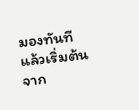มองทันที แล้วเริ่มต้นจาก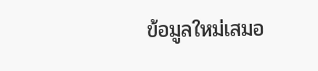ข้อมูลใหม่เสมอ